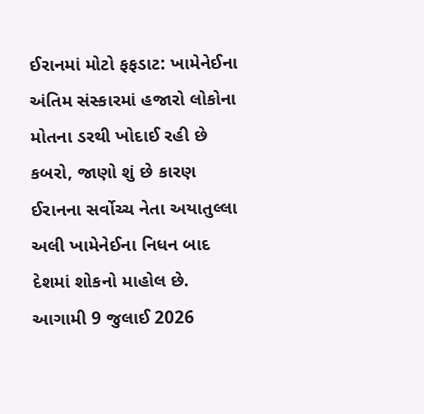ઈરાનમાં મોટો ફફડાટ: ખામેનેઈના અંતિમ સંસ્કારમાં હજારો લોકોના મોતના ડરથી ખોદાઈ રહી છે કબરો, જાણો શું છે કારણ
ઈરાનના સર્વોચ્ચ નેતા અયાતુલ્લા અલી ખામેનેઈના નિધન બાદ દેશમાં શોકનો માહોલ છે. આગામી 9 જુલાઈ 2026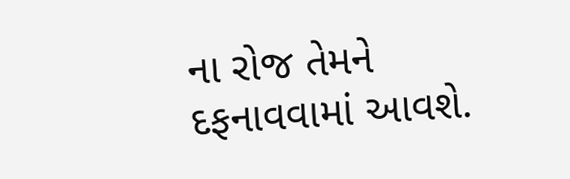ના રોજ તેમને દફનાવવામાં આવશે.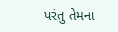પરંતુ તેમના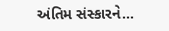અંતિમ સંસ્કારને...